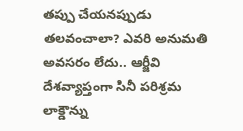తప్పు చేయనప్పుడు తలవంచాలా? ఎవరి అనుమతి అవసరం లేదు.. ఆర్జీవి
దేశవ్యాప్తంగా సినీ పరిశ్రమ లాక్డౌన్ను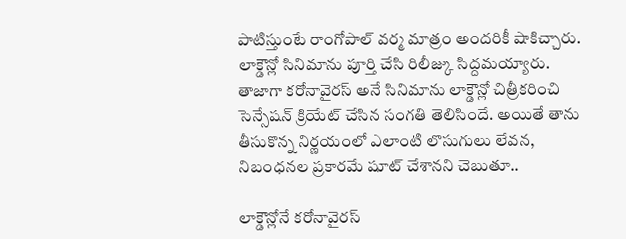పాటిస్తుంటే రాంగోపాల్ వర్మ మాత్రం అందరికీ షాకిచ్చారు. లాక్డౌన్లో సినిమాను పూర్తి చేసి రిలీజ్కు సిద్దమయ్యారు. తాజాగా కరోనావైరస్ అనే సినిమాను లాక్డౌన్లో చిత్రీకరించి సెన్సేషన్ క్రియేట్ చేసిన సంగతి తెలిసిందే. అయితే తాను తీసుకొన్న నిర్ణయంలో ఎలాంటి లొసుగులు లేవన, నిబంధనల ప్రకారమే షూట్ చేశానని చెబుతూ..

లాక్డౌన్లోనే కరోనావైరస్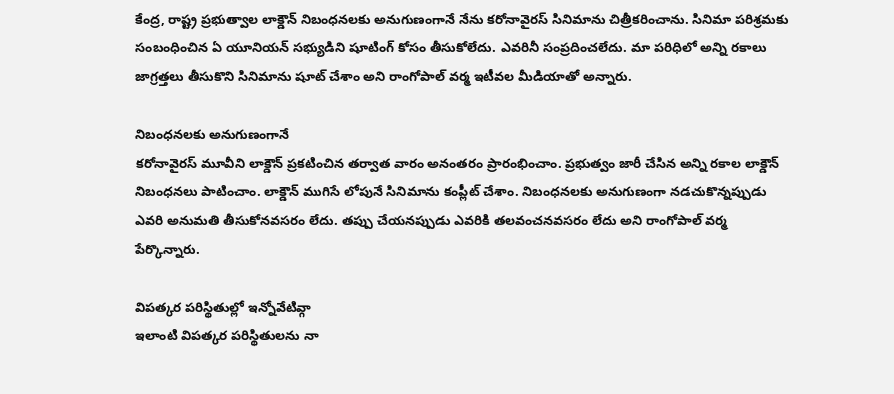కేంద్ర, రాష్ట్ర ప్రభుత్వాల లాక్డౌన్ నిబంధనలకు అనుగుణంగానే నేను కరోనావైరస్ సినిమాను చిత్రీకరించాను. సినిమా పరిశ్రమకు సంబంధించిన ఏ యూనియన్ సభ్యుడిని షూటింగ్ కోసం తీసుకోలేదు. ఎవరినీ సంప్రదించలేదు. మా పరిధిలో అన్ని రకాలు జాగ్రత్తలు తీసుకొని సినిమాను షూట్ చేశాం అని రాంగోపాల్ వర్మ ఇటీవల మీడియాతో అన్నారు.

నిబంధనలకు అనుగుణంగానే
కరోనావైరస్ మూవీని లాక్డౌన్ ప్రకటించిన తర్వాత వారం అనంతరం ప్రారంభించాం. ప్రభుత్వం జారీ చేసిన అన్ని రకాల లాక్డౌన్ నిబంధనలు పాటించాం. లాక్డౌన్ ముగిసే లోపునే సినిమాను కంప్లీట్ చేశాం. నిబంధనలకు అనుగుణంగా నడచుకొన్నప్పుడు ఎవరి అనుమతి తీసుకోనవసరం లేదు. తప్పు చేయనప్పుడు ఎవరికి తలవంచనవసరం లేదు అని రాంగోపాల్ వర్మ పేర్కొన్నారు.

విపత్కర పరిస్థితుల్లో ఇన్నోవేటివ్గా
ఇలాంటి విపత్కర పరిస్థితులను నా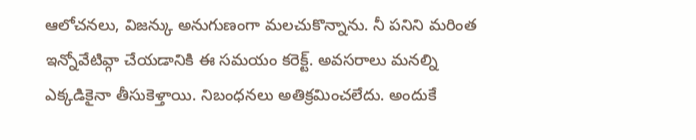ఆలోచనలు, విజన్కు అనుగుణంగా మలచుకొన్నాను. నీ పనిని మరింత ఇన్నోవేటివ్గా చేయడానికి ఈ సమయం కరెక్ట్. అవసరాలు మనల్ని ఎక్కడికైనా తీసుకెళ్తాయి. నిబంధనలు అతిక్రమించలేదు. అందుకే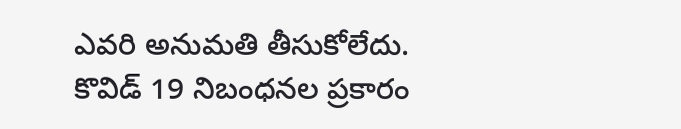ఎవరి అనుమతి తీసుకోలేదు. కొవిడ్ 19 నిబంధనల ప్రకారం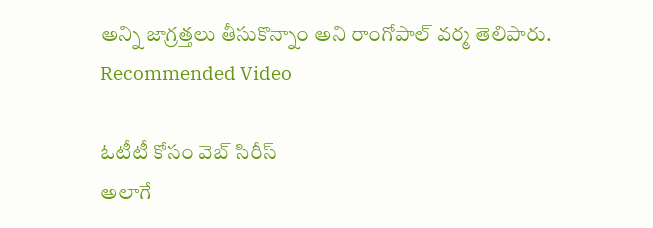అన్ని జాగ్రత్తలు తీసుకొన్నాం అని రాంగోపాల్ వర్మ తెలిపారు.
Recommended Video

ఓటీటీ కోసం వెబ్ సిరీస్
అలాగే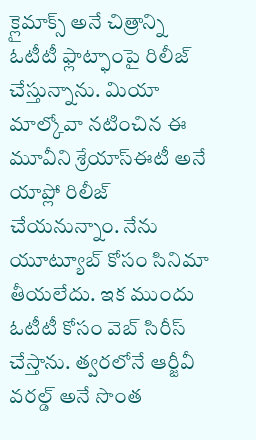క్లైమాక్స్ అనే చిత్రాన్ని ఓటీటీ ఫ్లాట్ఫాంపై రిలీజ్ చేస్తున్నాను. మియా మాల్కోవా నటించిన ఈ మూవీని శ్రేయాస్ఈటీ అనే యాప్లో రిలీజ్ చేయనున్నాం. నేను యూట్యూబ్ కోసం సినిమా తీయలేదు. ఇక ముందు ఓటీటీ కోసం వెబ్ సిరీస్ చేస్తాను. త్వరలోనే ఆర్జీవీ వరల్డ్ అనే సొంత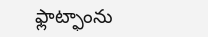ఫ్లాట్ఫాంను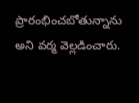ప్రారంభించబోతున్నాను అని వర్మ వెల్లడించారు.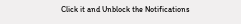Click it and Unblock the Notifications